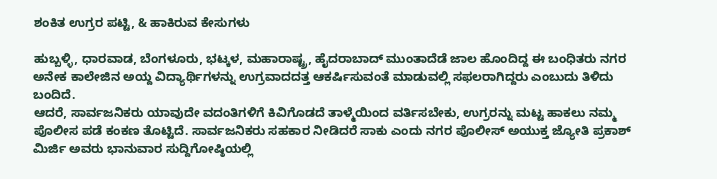ಶಂಕಿತ ಉಗ್ರರ ಪಟ್ಟಿ, & ಹಾಕಿರುವ ಕೇಸುಗಳು

ಹುಬ್ಬಳ್ಳಿ, ಧಾರವಾಡ, ಬೆಂಗಳೂರು, ಭಟ್ಕಳ, ಮಹಾರಾಷ್ಟ್ರ, ಹೈದರಾಬಾದ್ ಮುಂತಾದೆಡೆ ಜಾಲ ಹೊಂದಿದ್ದ ಈ ಬಂಧಿತರು ನಗರ ಅನೇಕ ಕಾಲೇಜಿನ ಅಯ್ದ ವಿದ್ಯಾರ್ಥಿಗಳನ್ನು ಉಗ್ರವಾದದತ್ತ ಆಕರ್ಷಿಸುವಂತೆ ಮಾಡುವಲ್ಲಿ ಸಫಲರಾಗಿದ್ದರು ಎಂಬುದು ತಿಳಿದು ಬಂದಿದೆ.
ಆದರೆ, ಸಾರ್ವಜನಿಕರು ಯಾವುದೇ ವದಂತಿಗಳಿಗೆ ಕಿವಿಗೊಡದೆ ತಾಳ್ಮೆಯಿಂದ ವರ್ತಿಸಬೇಕು, ಉಗ್ರರನ್ನು ಮಟ್ಟ ಹಾಕಲು ನಮ್ಮ ಪೊಲೀಸ ಪಡೆ ಕಂಕಣ ತೊಟ್ಟಿದೆ. ಸಾರ್ವಜನಿಕರು ಸಹಕಾರ ನೀಡಿದರೆ ಸಾಕು ಎಂದು ನಗರ ಪೊಲೀಸ್ ಅಯುಕ್ತ ಜ್ಯೋತಿ ಪ್ರಕಾಶ್ ಮಿರ್ಜಿ ಅವರು ಭಾನುವಾರ ಸುದ್ದಿಗೋಷ್ಠಿಯಲ್ಲಿ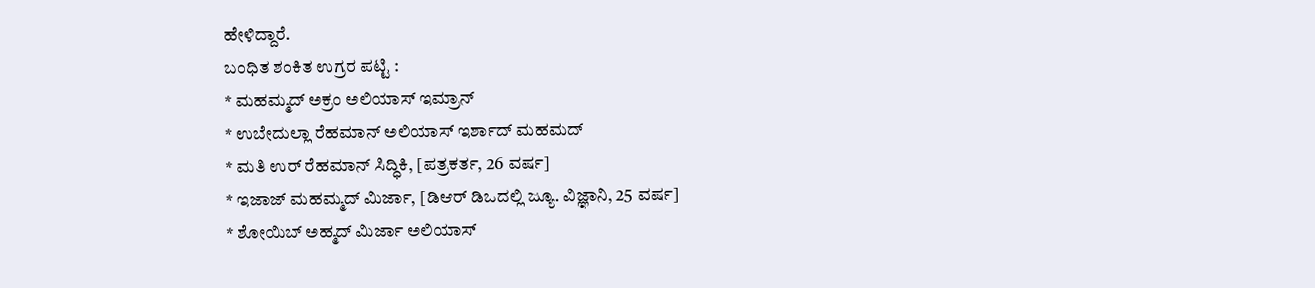ಹೇಳಿದ್ದಾರೆ.
ಬಂಧಿತ ಶಂಕಿತ ಉಗ್ರರ ಪಟ್ಟಿ :
* ಮಹಮ್ಮದ್ ಅಕ್ರಂ ಅಲಿಯಾಸ್ ಇಮ್ರಾನ್
* ಉಬೇದುಲ್ಲಾ ರೆಹಮಾನ್ ಅಲಿಯಾಸ್ ಇರ್ಶಾದ್ ಮಹಮದ್
* ಮತಿ ಉರ್ ರೆಹಮಾನ್ ಸಿದ್ಧಿಕಿ, [ಪತ್ರಕರ್ತ, 26 ವರ್ಷ]
* ಇಜಾಜ್ ಮಹಮ್ಮದ್ ಮಿರ್ಜಾ, [ಡಿಆರ್ ಡಿಒದಲ್ಲಿ ಜ್ಯೂ. ವಿಜ್ಞಾನಿ, 25 ವರ್ಷ]
* ಶೋಯಿಬ್ ಅಹ್ಮದ್ ಮಿರ್ಜಾ ಅಲಿಯಾಸ್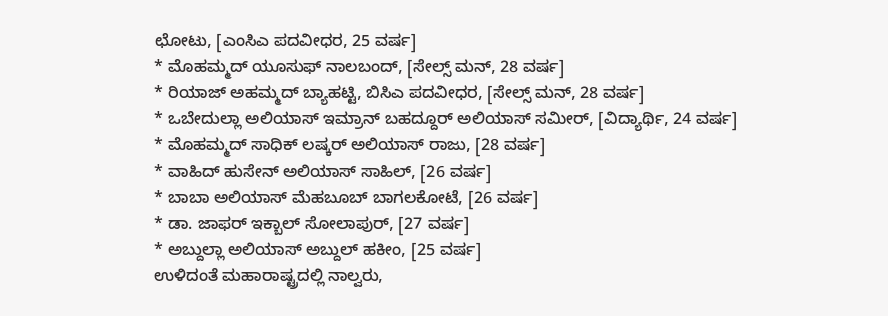ಛೋಟು, [ಎಂಸಿಎ ಪದವೀಧರ, 25 ವರ್ಷ]
* ಮೊಹಮ್ಮದ್ ಯೂಸುಫ್ ನಾಲಬಂದ್, [ಸೇಲ್ಸ್ ಮನ್, 28 ವರ್ಷ]
* ರಿಯಾಜ್ ಅಹಮ್ಮದ್ ಬ್ಯಾಹಟ್ಟಿ, ಬಿಸಿಎ ಪದವೀಧರ, [ಸೇಲ್ಸ್ ಮನ್, 28 ವರ್ಷ]
* ಒಬೇದುಲ್ಲಾ ಅಲಿಯಾಸ್ ಇಮ್ರಾನ್ ಬಹದ್ದೂರ್ ಅಲಿಯಾಸ್ ಸಮೀರ್, [ವಿದ್ಯಾರ್ಥಿ, 24 ವರ್ಷ]
* ಮೊಹಮ್ಮದ್ ಸಾಧಿಕ್ ಲಷ್ಕರ್ ಅಲಿಯಾಸ್ ರಾಜು, [28 ವರ್ಷ]
* ವಾಹಿದ್ ಹುಸೇನ್ ಅಲಿಯಾಸ್ ಸಾಹಿಲ್, [26 ವರ್ಷ]
* ಬಾಬಾ ಅಲಿಯಾಸ್ ಮೆಹಬೂಬ್ ಬಾಗಲಕೋಟೆ, [26 ವರ್ಷ]
* ಡಾ. ಜಾಫರ್ ಇಕ್ಬಾಲ್ ಸೋಲಾಪುರ್, [27 ವರ್ಷ]
* ಅಬ್ದುಲ್ಲಾ ಅಲಿಯಾಸ್ ಅಬ್ದುಲ್ ಹಕೀಂ, [25 ವರ್ಷ]
ಉಳಿದಂತೆ ಮಹಾರಾಷ್ಟ್ರದಲ್ಲಿ ನಾಲ್ವರು,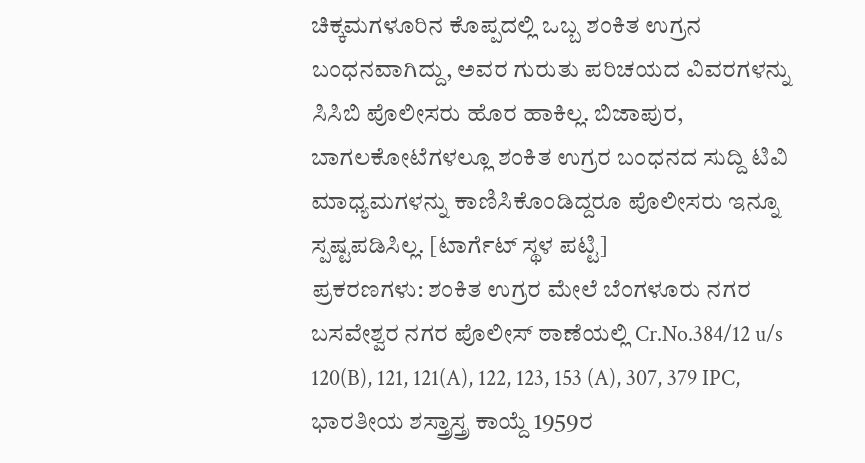ಚಿಕ್ಕಮಗಳೂರಿನ ಕೊಪ್ಪದಲ್ಲಿ ಒಬ್ಬ ಶಂಕಿತ ಉಗ್ರನ ಬಂಧನವಾಗಿದ್ದು, ಅವರ ಗುರುತು ಪರಿಚಯದ ವಿವರಗಳನ್ನು ಸಿಸಿಬಿ ಪೊಲೀಸರು ಹೊರ ಹಾಕಿಲ್ಲ. ಬಿಜಾಪುರ, ಬಾಗಲಕೋಟೆಗಳಲ್ಲೂ ಶಂಕಿತ ಉಗ್ರರ ಬಂಧನದ ಸುದ್ದಿ ಟಿವಿ ಮಾಧ್ಯಮಗಳನ್ನು ಕಾಣಿಸಿಕೊಂಡಿದ್ದರೂ ಪೊಲೀಸರು ಇನ್ನೂ ಸ್ಪಷ್ಟಪಡಿಸಿಲ್ಲ. [ಟಾರ್ಗೆಟ್ ಸ್ಥಳ ಪಟ್ಟಿ]
ಪ್ರಕರಣಗಳು: ಶಂಕಿತ ಉಗ್ರರ ಮೇಲೆ ಬೆಂಗಳೂರು ನಗರ ಬಸವೇಶ್ವರ ನಗರ ಪೊಲೀಸ್ ಠಾಣೆಯಲ್ಲಿ Cr.No.384/12 u/s 120(B), 121, 121(A), 122, 123, 153 (A), 307, 379 IPC, ಭಾರತೀಯ ಶಸ್ತ್ರಾಸ್ತ್ರ ಕಾಯ್ದೆ 1959ರ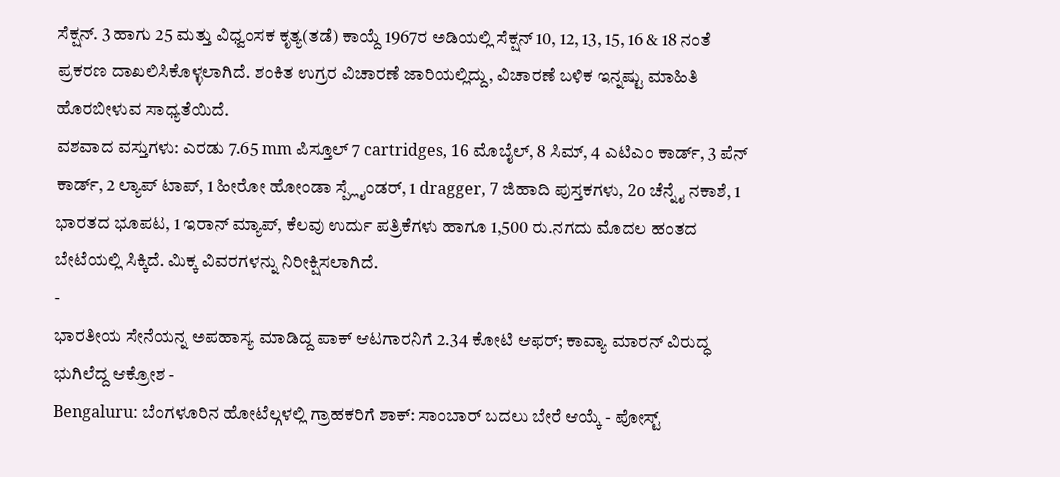ಸೆಕ್ಷನ್. 3 ಹಾಗು 25 ಮತ್ತು ವಿಧ್ವಂಸಕ ಕೃತ್ಯ(ತಡೆ) ಕಾಯ್ದೆ 1967ರ ಅಡಿಯಲ್ಲಿ ಸೆಕ್ಷನ್ 10, 12, 13, 15, 16 & 18 ನಂತೆ ಪ್ರಕರಣ ದಾಖಲಿಸಿಕೊಳ್ಳಲಾಗಿದೆ. ಶಂಕಿತ ಉಗ್ರರ ವಿಚಾರಣೆ ಜಾರಿಯಲ್ಲಿದ್ದು, ವಿಚಾರಣೆ ಬಳಿಕ ಇನ್ನಷ್ಟು ಮಾಹಿತಿ ಹೊರಬೀಳುವ ಸಾಧ್ಯತೆಯಿದೆ.
ವಶವಾದ ವಸ್ತುಗಳು: ಎರಡು 7.65 mm ಪಿಸ್ತೂಲ್ 7 cartridges, 16 ಮೊಬೈಲ್, 8 ಸಿಮ್, 4 ಎಟಿಎಂ ಕಾರ್ಡ್, 3 ಪೆನ್ ಕಾರ್ಡ್, 2 ಲ್ಯಾಪ್ ಟಾಪ್, 1 ಹೀರೋ ಹೋಂಡಾ ಸ್ಪ್ಲೈಂಡರ್, 1 dragger, 7 ಜಿಹಾದಿ ಪುಸ್ತಕಗಳು, 2o ಚೆನ್ನೈ ನಕಾಶೆ, 1 ಭಾರತದ ಭೂಪಟ, 1 ಇರಾನ್ ಮ್ಯಾಪ್, ಕೆಲವು ಉರ್ದು ಪತ್ರಿಕೆಗಳು ಹಾಗೂ 1,500 ರು.ನಗದು ಮೊದಲ ಹಂತದ ಬೇಟೆಯಲ್ಲಿ ಸಿಕ್ಕಿದೆ. ಮಿಕ್ಕ ವಿವರಗಳನ್ನು ನಿರೀಕ್ಷಿಸಲಾಗಿದೆ.
-
ಭಾರತೀಯ ಸೇನೆಯನ್ನ ಅಪಹಾಸ್ಯ ಮಾಡಿದ್ದ ಪಾಕ್ ಆಟಗಾರನಿಗೆ 2.34 ಕೋಟಿ ಆಫರ್; ಕಾವ್ಯಾ ಮಾರನ್ ವಿರುದ್ಧ ಭುಗಿಲೆದ್ದ ಆಕ್ರೋಶ -
Bengaluru: ಬೆಂಗಳೂರಿನ ಹೋಟೆಲ್ಗಳಲ್ಲಿ ಗ್ರಾಹಕರಿಗೆ ಶಾಕ್: ಸಾಂಬಾರ್ ಬದಲು ಬೇರೆ ಆಯ್ಕೆ - ಪೋಸ್ಟ್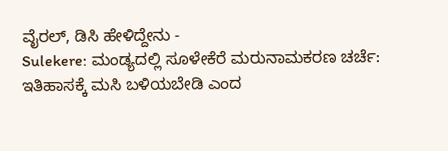ವೈರಲ್, ಡಿಸಿ ಹೇಳಿದ್ದೇನು -
Sulekere: ಮಂಡ್ಯದಲ್ಲಿ ಸೂಳೇಕೆರೆ ಮರುನಾಮಕರಣ ಚರ್ಚೆ: ಇತಿಹಾಸಕ್ಕೆ ಮಸಿ ಬಳಿಯಬೇಡಿ ಎಂದ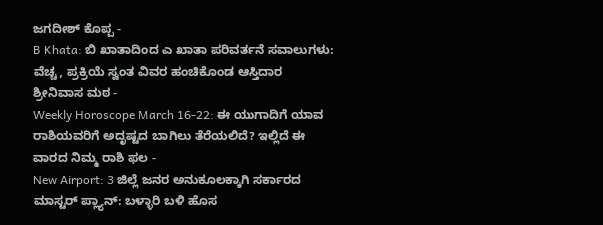ಜಗದೀಶ್ ಕೊಪ್ಪ -
B Khata: ಬಿ ಖಾತಾದಿಂದ ಎ ಖಾತಾ ಪರಿವರ್ತನೆ ಸವಾಲುಗಳು: ವೆಚ್ಚ, ಪ್ರಕ್ರಿಯೆ ಸ್ವಂತ ವಿವರ ಹಂಚಿಕೊಂಡ ಆಸ್ತಿದಾರ ಶ್ರೀನಿವಾಸ ಮಠ -
Weekly Horoscope March 16-22: ಈ ಯುಗಾದಿಗೆ ಯಾವ ರಾಶಿಯವರಿಗೆ ಅದೃಷ್ಟದ ಬಾಗಿಲು ತೆರೆಯಲಿದೆ? ಇಲ್ಲಿದೆ ಈ ವಾರದ ನಿಮ್ಮ ರಾಶಿ ಫಲ -
New Airport: 3 ಜಿಲ್ಲೆ ಜನರ ಅನುಕೂಲಕ್ಕಾಗಿ ಸರ್ಕಾರದ ಮಾಸ್ಟರ್ ಪ್ಲ್ಯಾನ್: ಬಳ್ಳಾರಿ ಬಳಿ ಹೊಸ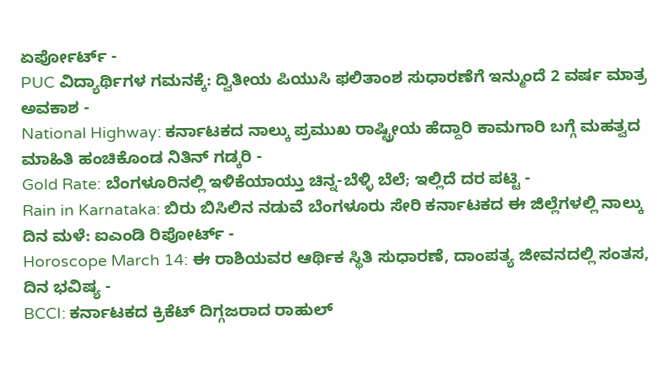ಏರ್ಪೋರ್ಟ್ -
PUC ವಿದ್ಯಾರ್ಥಿಗಳ ಗಮನಕ್ಕೆ: ದ್ವಿತೀಯ ಪಿಯುಸಿ ಫಲಿತಾಂಶ ಸುಧಾರಣೆಗೆ ಇನ್ಮುಂದೆ 2 ವರ್ಷ ಮಾತ್ರ ಅವಕಾಶ -
National Highway: ಕರ್ನಾಟಕದ ನಾಲ್ಕು ಪ್ರಮುಖ ರಾಷ್ಟ್ರೀಯ ಹೆದ್ದಾರಿ ಕಾಮಗಾರಿ ಬಗ್ಗೆ ಮಹತ್ವದ ಮಾಹಿತಿ ಹಂಚಿಕೊಂಡ ನಿತಿನ್ ಗಡ್ಕರಿ -
Gold Rate: ಬೆಂಗಳೂರಿನಲ್ಲಿ ಇಳಿಕೆಯಾಯ್ತು ಚಿನ್ನ-ಬೆಳ್ಳಿ ಬೆಲೆ; ಇಲ್ಲಿದೆ ದರ ಪಟ್ಟಿ -
Rain in Karnataka: ಬಿರು ಬಿಸಿಲಿನ ನಡುವೆ ಬೆಂಗಳೂರು ಸೇರಿ ಕರ್ನಾಟಕದ ಈ ಜಿಲ್ಲೆಗಳಲ್ಲಿ ನಾಲ್ಕು ದಿನ ಮಳೆ: ಐಎಂಡಿ ರಿಪೋರ್ಟ್ -
Horoscope March 14: ಈ ರಾಶಿಯವರ ಆರ್ಥಿಕ ಸ್ಥಿತಿ ಸುಧಾರಣೆ, ದಾಂಪತ್ಯ ಜೀವನದಲ್ಲಿ ಸಂತಸ, ದಿನ ಭವಿಷ್ಯ -
BCCI: ಕರ್ನಾಟಕದ ಕ್ರಿಕೆಟ್ ದಿಗ್ಗಜರಾದ ರಾಹುಲ್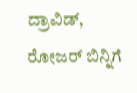ದ್ರಾವಿಡ್, ರೋಜರ್ ಬಿನ್ನಿಗೆ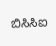ಬಿಸಿಸಿಐ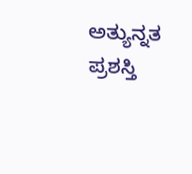ಅತ್ಯುನ್ನತ ಪ್ರಶಸ್ತಿ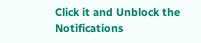Click it and Unblock the Notifications